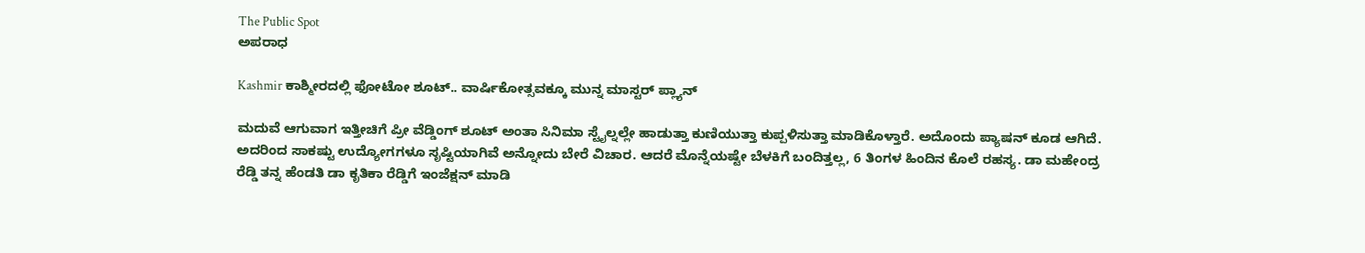The Public Spot
ಅಪರಾಧ

Kashmir ಕಾಶ್ಮೀರದಲ್ಲಿ ಫೋಟೋ ಶೂಟ್.. ವಾರ್ಷಿಕೋತ್ಸವಕ್ಕೂ ಮುನ್ನ ಮಾಸ್ಟರ್ ಪ್ಲ್ಯಾನ್

ಮದುವೆ ಆಗುವಾಗ ಇತ್ತೀಚಿಗೆ ಪ್ರೀ ವೆಡ್ಡಿಂಗ್ ಶೂಟ್ ಅಂತಾ ಸಿನಿಮಾ ಸ್ಟೈಲ್ನಲ್ಲೇ ಹಾಡುತ್ತಾ ಕುಣಿಯುತ್ತಾ ಕುಪ್ಪಳಿಸುತ್ತಾ ಮಾಡಿಕೊಳ್ತಾರೆ. ಅದೊಂದು ಪ್ಯಾಷನ್ ಕೂಡ ಆಗಿದೆ. ಅದರಿಂದ ಸಾಕಷ್ಟು ಉದ್ಯೋಗಗಳೂ ಸೃಷ್ಟಿಯಾಗಿವೆ ಅನ್ನೋದು ಬೇರೆ ವಿಚಾರ. ಆದರೆ ಮೊನ್ನೆಯಷ್ಟೇ ಬೆಳಕಿಗೆ ಬಂದಿತ್ತಲ್ಲ, 6 ತಿಂಗಳ ಹಿಂದಿನ ಕೊಲೆ ರಹಸ್ಯ. ಡಾ ಮಹೇಂದ್ರ ರೆಡ್ಡಿ ತನ್ನ ಹೆಂಡತಿ ಡಾ ಕೃತಿಕಾ ರೆಡ್ಡಿಗೆ ಇಂಜೆಕ್ಷನ್ ಮಾಡಿ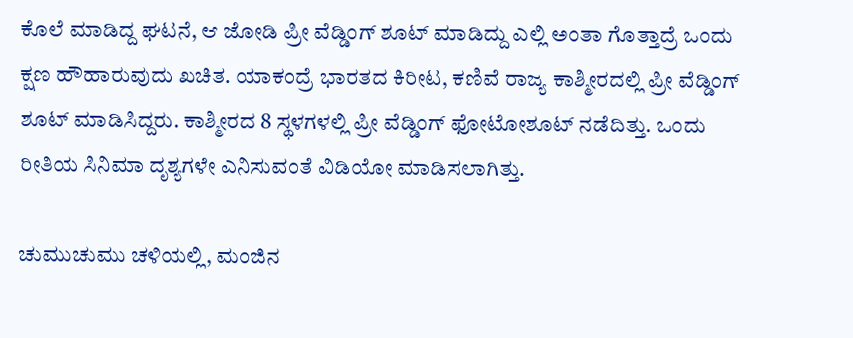ಕೊಲೆ ಮಾಡಿದ್ದ ಘಟನೆ, ಆ ಜೋಡಿ ಪ್ರೀ ವೆಡ್ಡಿಂಗ್ ಶೂಟ್ ಮಾಡಿದ್ದು ಎಲ್ಲಿ ಅಂತಾ ಗೊತ್ತಾದ್ರೆ ಒಂದು ಕ್ಷಣ ಹೌಹಾರುವುದು ಖಚಿತ. ಯಾಕಂದ್ರೆ ಭಾರತದ ಕಿರೀಟ, ಕಣಿವೆ ರಾಜ್ಯ ಕಾಶ್ಮೀರದಲ್ಲಿ ಪ್ರೀ ವೆಡ್ಡಿಂಗ್ ಶೂಟ್ ಮಾಡಿಸಿದ್ದರು. ಕಾಶ್ಮೀರದ 8 ಸ್ಥಳಗಳಲ್ಲಿ ಪ್ರೀ ವೆಡ್ಡಿಂಗ್‌ ಫೋಟೋಶೂಟ್‌ ನಡೆದಿತ್ತು. ಒಂದು ರೀತಿಯ ಸಿನಿಮಾ ದೃಶ್ಯಗಳೇ ಎನಿಸುವಂತೆ ವಿಡಿಯೋ ಮಾಡಿಸಲಾಗಿತ್ತು.

ಚುಮುಚುಮು ಚಳಿಯಲ್ಲಿ, ಮಂಜಿನ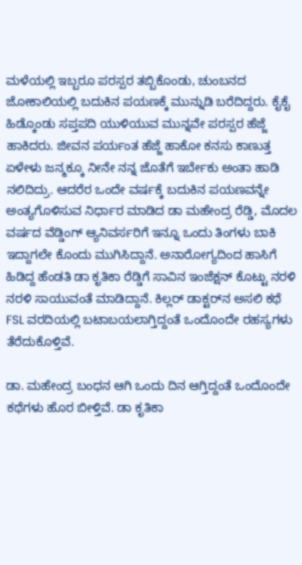ಮಳೆಯಲ್ಲಿ ಇಬ್ಬರೂ ಪರಸ್ಪರ ತಬ್ಬಿಕೊಂಡು, ಚುಂಬನದ ಜೋಕಾಲಿಯಲ್ಲಿ ಬದುಕಿನ ಪಯಣಕ್ಕೆ ಮುನ್ನುಡಿ ಬರೆದಿದ್ದರು. ಕೈಕೈ ಹಿಡ್ಕೊಂಡು ಸಪ್ತಪದಿ ಯುಳಿಯುವ ಮುನ್ನವೇ ಪರಸ್ಪರ ಹೆಜ್ಜೆ ಹಾಕಿದರು. ಜೀವನ ಪರ್ಯಂತ ಹೆಜ್ಜೆ ಹಾಕೋ ಕನಸು ಕಾಣುತ್ತ ಏಳೇಳು ಜನ್ಮಕ್ಕೂ ನೀನೇ ನನ್ನ ಜೊತೆಗೆ ಇರ್ಬೇಕು ಅಂತಾ ಹಾಡಿ ನಲಿದಿದ್ರು. ಆದರೆರ ಒಂದೇ ವರ್ಷಕ್ಕೆ ಬದುಕಿನ ಪಯಣವನ್ನೇ ಅಂತ್ಯಗೊಳಿಸುವ ನಿರ್ಧಾರ ಮಾಡಿದ ಡಾ ಮಹೇಂದ್ರ ರೆಡ್ಡಿ, ಮೊದಲ ವರ್ಷದ ವೆಡ್ಡಿಂಗ್‌ ಆ್ಯನಿವರ್ಸರಿಗೆ ಇನ್ನೂ ಒಂದು ತಿಂಗಳು ಬಾಕಿ ಇದ್ದಾಗಲೇ ಕೊಂದು ಮುಗಿಸಿದ್ದಾನೆ. ಅನಾರೋಗ್ಯದಿಂದ ಹಾಸಿಗೆ ಹಿಡಿದ್ದ ಹೆಂಡತಿ ಡಾ ಕೃತಿಕಾ ರೆಡ್ಡಿಗೆ ಸಾವಿನ ಇಂಜೆಕ್ಷನ್‌ ಕೊಟ್ಟು ನರಳಿ ನರಳಿ ಸಾಯುವಂತೆ ಮಾಡಿದ್ದಾನೆ. ಕಿಲ್ಲರ್‌ ಡಾಕ್ಟರ್‌ನ ಅಸಲಿ ಕಥೆ FSL ವರದಿಯಲ್ಲಿ ಬಟಾಬಯಲಾಗ್ತಿದ್ದಂತೆ ಒಂದೊಂದೇ ರಹಸ್ಯಗಳು ತೆರೆದುಕೊಳ್ತಿವೆ.

ಡಾ. ಮಹೇಂದ್ರ ಬಂಧನ ಆಗಿ ಒಂದು ದಿನ ಆಗ್ತಿದ್ದಂತೆ ಒಂದೊಂದೇ ಕಥೆಗಳು ಹೊರ ಬೀಳ್ತಿವೆ. ಡಾ ಕೃತಿಕಾ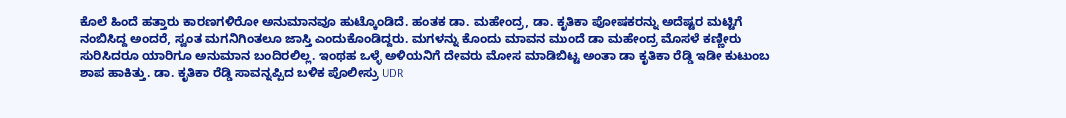ಕೊಲೆ ಹಿಂದೆ ಹತ್ತಾರು ಕಾರಣಗಳಿರೋ ಅನುಮಾನವೂ ಹುಟ್ಕೊಂಡಿದೆ. ಹಂತಕ ಡಾ. ಮಹೇಂದ್ರ, ಡಾ. ಕೃತಿಕಾ ಪೋಷಕರನ್ನು ಅದೆಷ್ಟರ ಮಟ್ಟಿಗೆ ನಂಬಿಸಿದ್ದ ಅಂದರೆ, ಸ್ವಂತ ಮಗನಿಗಿಂತಲೂ ಜಾಸ್ತಿ ಎಂದುಕೊಂಡಿದ್ದರು. ಮಗಳನ್ನು ಕೊಂದು ಮಾವನ ಮುಂದೆ ಡಾ ಮಹೇಂದ್ರ ಮೊಸಳೆ ಕಣ್ಣೀರು ಸುರಿಸಿದರೂ ಯಾರಿಗೂ ಅನುಮಾನ ಬಂದಿರಲಿಲ್ಲ. ಇಂಥಹ ಒಳ್ಳೆ ಅಳಿಯನಿಗೆ ದೇವರು ಮೋಸ ಮಾಡಿಬಿಟ್ಟ ಅಂತಾ ಡಾ ಕೃತಿಕಾ ರೆಡ್ಡಿ ಇಡೀ ಕುಟುಂಬ ಶಾಪ ಹಾಕಿತ್ತು. ಡಾ. ಕೃತಿಕಾ ರೆಡ್ಡಿ ಸಾವನ್ನಪ್ಪಿದ ಬಳಿಕ ಪೊಲೀಸ್ರು UDR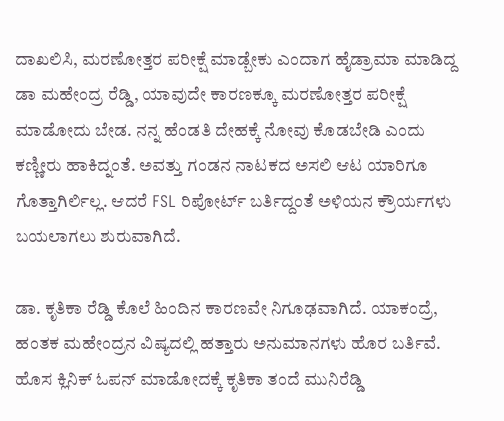ದಾಖಲಿಸಿ, ಮರಣೋತ್ತರ ಪರೀಕ್ಷೆ ಮಾಡ್ಬೇಕು ಎಂದಾಗ ಹೈಡ್ರಾಮಾ ಮಾಡಿದ್ದ ಡಾ ಮಹೇಂದ್ರ ರೆಡ್ಡಿ, ಯಾವುದೇ ಕಾರಣಕ್ಕೂ ಮರಣೋತ್ತರ ಪರೀಕ್ಷೆ ಮಾಡೋದು ಬೇಡ. ನನ್ನ ಹೆಂಡತಿ ದೇಹಕ್ಕೆ ನೋವು ಕೊಡಬೇಡಿ ಎಂದು ಕಣ್ಣೀರು ಹಾಕಿದ್ನಂತೆ. ಅವತ್ತು ಗಂಡನ ನಾಟಕದ ಅಸಲಿ ಆಟ ಯಾರಿಗೂ ಗೊತ್ತಾಗಿರ್ಲಿಲ್ಲ. ಆದರೆ FSL ರಿಪೋರ್ಟ್‌ ಬರ್ತಿದ್ದಂತೆ ಅಳಿಯನ ಕ್ರೌರ್ಯಗಳು ಬಯಲಾಗಲು ಶುರುವಾಗಿದೆ.

ಡಾ. ಕೃತಿಕಾ ರೆಡ್ಡಿ ಕೊಲೆ ಹಿಂದಿನ ಕಾರಣವೇ ನಿಗೂಢವಾಗಿದೆ. ಯಾಕಂದ್ರೆ, ಹಂತಕ ಮಹೇಂದ್ರನ ವಿಷ್ಯದಲ್ಲಿ ಹತ್ತಾರು ಅನುಮಾನಗಳು ಹೊರ ಬರ್ತಿವೆ. ಹೊಸ ಕ್ಲಿನಿಕ್‌ ಓಪನ್‌‌ ಮಾಡೋದಕ್ಕೆ ಕೃತಿಕಾ ತಂದೆ ಮುನಿರೆಡ್ಡಿ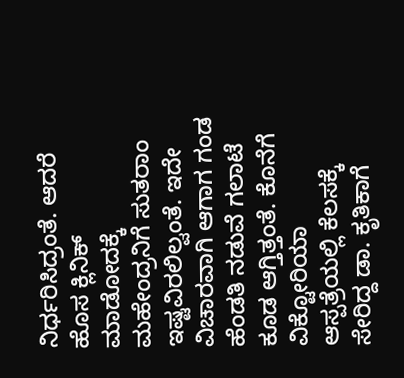ನಿರ್ಧರಿಸಿದ್ರಂತೆ. ಆದರೆ ಹೊಸ ಕ್ಲಿನಿಕ್ ಮಾಡೋದಕ್ಕೆ ಮಹೇಂದ್ರನಿಗೆ ಸುತರಾಂ ಇಷ್ಟವಿರಲಿಲ್ವಂತೆ. ಇದೇ ವಿಚಾರವಾಗಿ ಆಗಾಗ ಗಂಡ ಹೆಂಡತಿ ನಡುವೆ ಗಲಾಟೆ ಕೂಡ ಆಗ್ತಿತ್ತಂತೆ. ಕೊನೆಗೆ ವಿಕ್ಟೋರಿಯಾ ಆಸ್ಪತ್ರೆಯಲ್ಲಿ ಕೆಲಸಕ್ಕೆ ಸೇರಿದ್ದ ಡಾ. ಕೃತಿಕಾಗೆ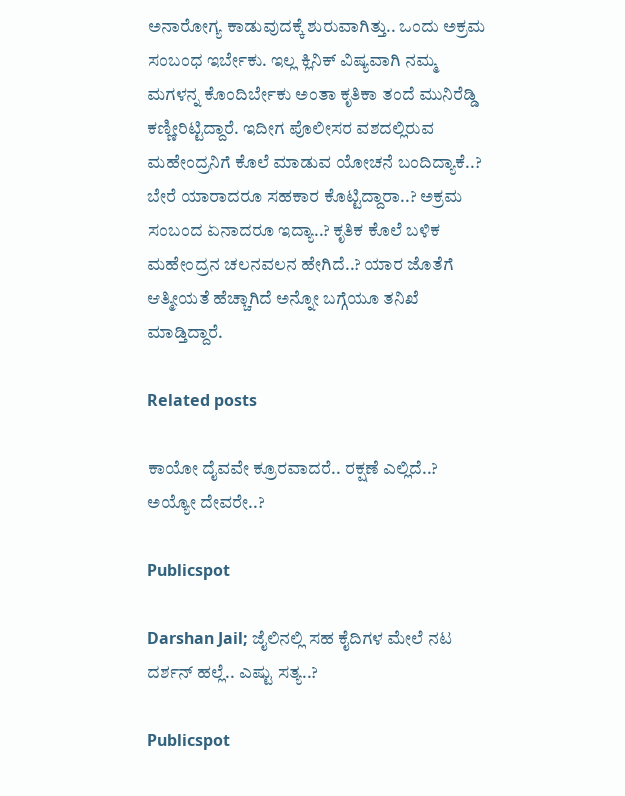ಅನಾರೋಗ್ಯ ಕಾಡುವುದಕ್ಕೆ ಶುರುವಾಗಿತ್ತು.. ಒಂದು ಅಕ್ರಮ ಸಂಬಂಧ ಇರ್ಬೇಕು. ಇಲ್ಲ ಕ್ಲಿನಿಕ್‌ ವಿಷ್ಯವಾಗಿ ನಮ್ಮ ಮಗಳನ್ನ ಕೊಂದಿರ್ಬೇಕು ಅಂತಾ ಕೃತಿಕಾ ತಂದೆ ಮುನಿರೆಡ್ಡಿ ಕಣ್ಣೀರಿಟ್ಟಿದ್ದಾರೆ. ಇದೀಗ ಪೊಲೀಸರ ವಶದಲ್ಲಿರುವ ಮಹೇಂದ್ರನಿಗೆ ಕೊಲೆ ಮಾಡುವ ಯೋಚನೆ ಬಂದಿದ್ಯಾಕೆ..? ಬೇರೆ ಯಾರಾದರೂ ಸಹಕಾರ ಕೊಟ್ಟಿದ್ದಾರಾ..? ಅಕ್ರಮ ಸಂಬಂದ ಏನಾದರೂ ಇದ್ಯಾ..? ಕೃತಿಕ ಕೊಲೆ ಬಳಿಕ ಮಹೇಂದ್ರನ ಚಲನವಲನ ಹೇಗಿದೆ..? ಯಾರ ಜೊತೆಗೆ ಆತ್ಮೀಯತೆ ಹೆಚ್ಚಾಗಿದೆ ಅನ್ನೋ ಬಗ್ಗೆಯೂ ತನಿಖೆ ಮಾಡ್ತಿದ್ದಾರೆ.

Related posts

ಕಾಯೋ ದೈವವೇ ಕ್ರೂರವಾದರೆ.. ರಕ್ಷಣೆ ಎಲ್ಲಿದೆ..? ಅಯ್ಯೋ ದೇವರೇ..?

Publicspot

Darshan Jail; ಜೈಲಿನಲ್ಲಿ ಸಹ ಕೈದಿಗಳ ಮೇಲೆ ನಟ ದರ್ಶನ್ ಹಲ್ಲೆ.. ಎಷ್ಟು ಸತ್ಯ..?

Publicspot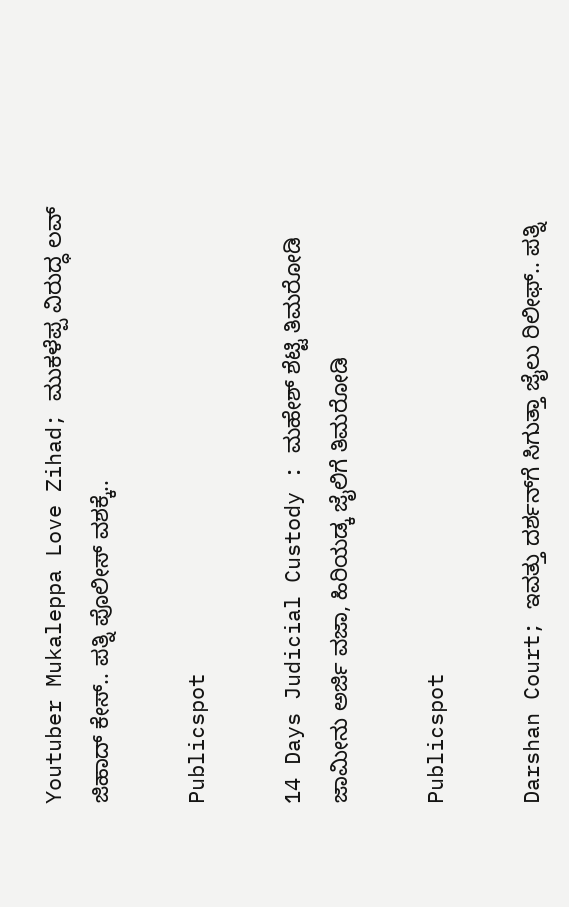Youtuber Mukaleppa Love Zihad; ಮುಕಳೆಪ್ಪ ವಿರುದ್ಧ ಲವ್‌ ಜಿಹಾದ್‌ ಕೇಸ್‌.. ಪತ್ನಿ ಪೊಲೀಸ್‌ ವಶಕ್ಕೆ..

Publicspot

14 Days Judicial Custody : ಮಹೇಶ್ ಶೆಟ್ಟಿ ತಿಮರೋಡಿ ಜಾಮೀನು ಅರ್ಜಿ ವಜಾ, ಹಿರಿಯಡ್ಕ ಜೈಲಿಗೆ ತಿಮರೋಡಿ

Publicspot

Darshan Court; ಇವತ್ತು ದರ್ಶನ್‌ಗೆ ಸಿಗುತ್ತಾ ಜೈಲು ರಿಲೀಫ್‌.. ಪತ್ನಿ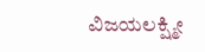ವಿಜಯಲಕ್ಷ್ಮೀ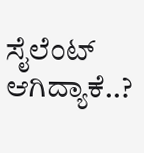ಸೈಲೆಂಟ್‌ ಆಗಿದ್ಯಾಕೆ..?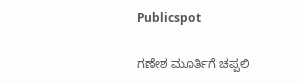Publicspot

ಗಣೇಶ ಮೂರ್ತಿಗೆ ಚಪ್ಪಲಿ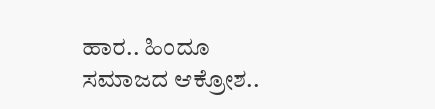ಹಾರ.. ಹಿಂದೂ ಸಮಾಜದ ಆಕ್ರೋಶ..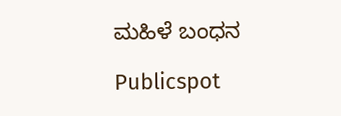ಮಹಿಳೆ ಬಂಧನ

Publicspot